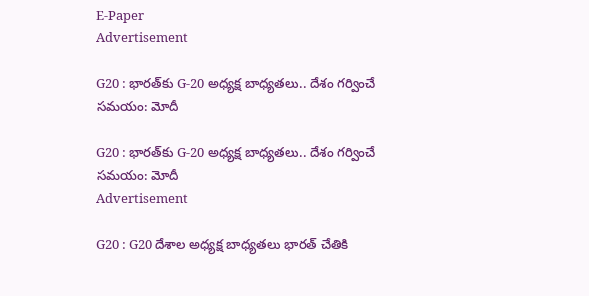E-Paper
Advertisement

G20 : భారత్‌కు G-20 అధ్యక్ష బాధ్యతలు.. దేశం గర్వించే సమయం: మోదీ

G20 : భారత్‌కు G-20 అధ్యక్ష బాధ్యతలు.. దేశం గర్వించే సమయం: మోదీ
Advertisement

G20 : G20 దేశాల అధ్యక్ష బాధ్యతలు భారత్ చేతికి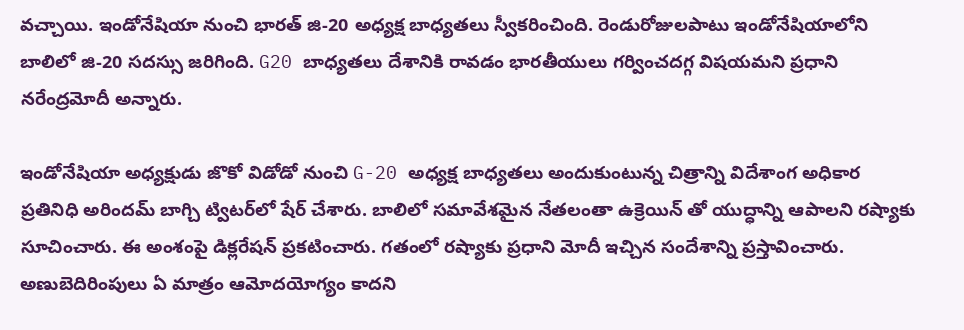వచ్చాయి. ఇండోనేషియా నుంచి భారత్‌ జి-20 అధ్యక్ష బాధ్యతలు స్వీకరించింది. రెండురోజులపాటు ఇండోనేషియాలోని బాలిలో జి-20 సదస్సు జరిగింది. G20 బాధ్యతలు దేశానికి రావడం భారతీయులు గర్వించదగ్గ విషయమని ప్రధాని నరేంద్రమోదీ అన్నారు.

ఇండోనేషియా అధ్యక్షుడు జొకో విడోడో నుంచి G-20 అధ్యక్ష బాధ్యతలు అందుకుంటున్న చిత్రాన్ని విదేశాంగ అధికార ప్రతినిధి అరిందమ్‌ బాగ్చి ట్విటర్‌లో షేర్ చేశారు. బాలిలో సమావేశమైన నేతలంతా ఉక్రెయిన్‌ తో యుద్ధాన్ని ఆపాలని రష్యాకు సూచించారు. ఈ అంశంపై డిక్లరేషన్‌ ప్రకటించారు. గతంలో రష్యాకు ప్రధాని మోదీ ఇచ్చిన సందేశాన్ని ప్రస్తావించారు. అణుబెదిరింపులు ఏ మాత్రం ఆమోదయోగ్యం కాదని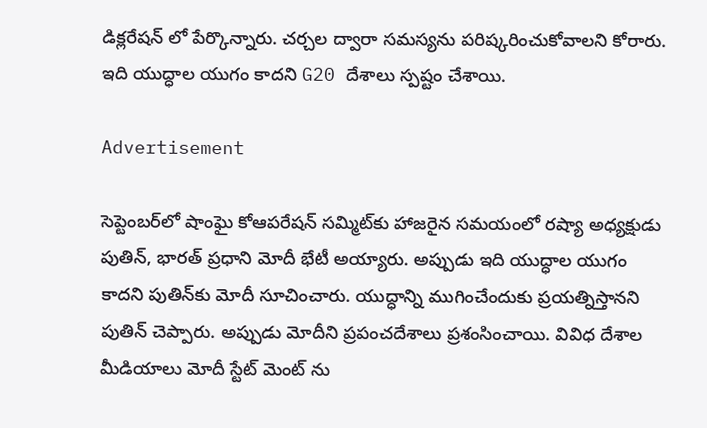డిక్లరేషన్ లో పేర్కొన్నారు. చర్చల ద్వారా సమస్యను పరిష్కరించుకోవాలని కోరారు. ఇది యుద్ధాల యుగం కాదని G20 దేశాలు స్పష్టం చేశాయి.

Advertisement

సెప్టెంబర్‌లో షాంఘై కోఆపరేషన్ సమ్మిట్‌కు హాజరైన సమయంలో రష్యా అధ్యక్షుడు పుతిన్, భారత్ ప్రధాని మోదీ భేటీ అయ్యారు. అప్పుడు ఇది యుద్ధాల యుగం కాదని పుతిన్‌కు మోదీ సూచించారు. యుద్ధాన్ని ముగించేందుకు ప్రయత్నిస్తానని పుతిన్ చెప్పారు. అప్పుడు మోదీని ప్రపంచదేశాలు ప్రశంసించాయి. వివిధ దేశాల మీడియాలు మోదీ స్టేట్ మెంట్ ను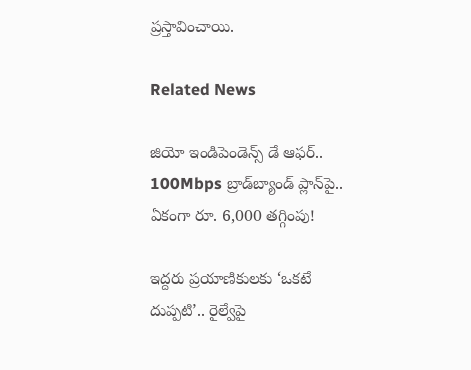ప్రస్తావించాయి.

Related News

జియో ఇండిపెండెన్స్ డే ఆఫర్.. 100Mbps బ్రాడ్‌బ్యాండ్ ప్లాన్‌పై.. ఏకంగా రూ. 6,000 తగ్గింపు!

ఇద్దరు ప్రయాణికులకు ‘ఒకటే దుప్పటి’.. రైల్వేపై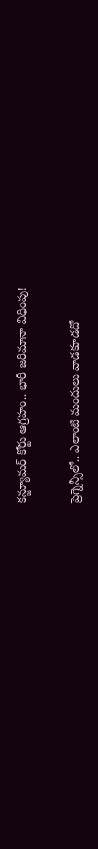కన్జ్యూమర్ కోర్టు ఆగ్రహం.. భారీ జరిమానా విధింపు!

ప్రెగ్నెన్సీలో.. ఎలాంటి మందులు వాడకూడదో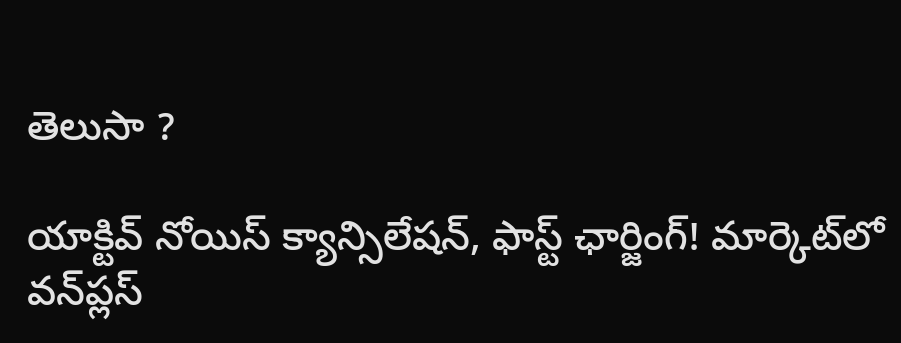తెలుసా ?

యాక్టివ్ నోయిస్ క్యాన్సిలేషన్, ఫాస్ట్ ఛార్జింగ్! మార్కెట్‌లో వన్‌ప్లస్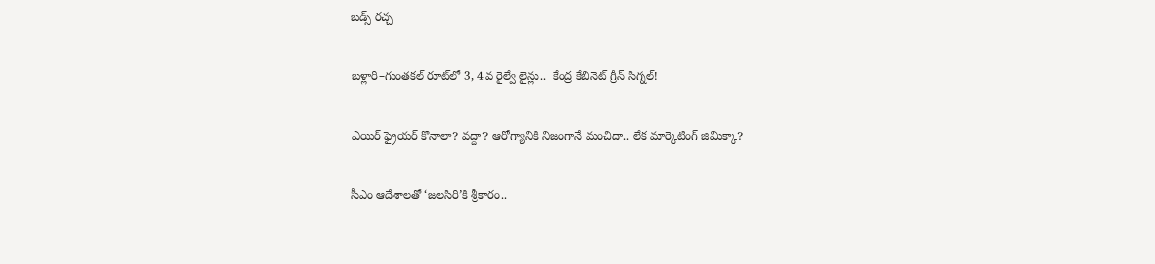బడ్స్ రచ్చ

బళ్లారి–గుంతకల్ రూట్‌లో 3, 4వ రైల్వే లైన్లు..  కేంద్ర కేబినెట్ గ్రీన్ సిగ్నల్!

ఎయిర్ ఫ్రైయర్ కొనాలా? వద్దా? ఆరోగ్యానికి నిజంగానే మంచిదా.. లేక మార్కెటింగ్ జిమిక్కా?

సీఎం ఆదేశాలతో ‘జలసిరి’కి శ్రీకారం..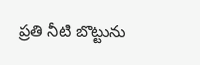ప్రతి నీటి బొట్టును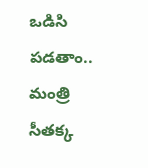ఒడిసి పడతాం.. మంత్రి సీతక్క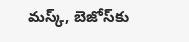మస్క్, బెజోస్‌కు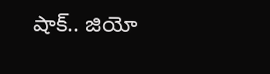షాక్.. జియో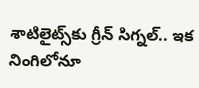శాటిలైట్స్‌కు గ్రీన్ సిగ్నల్.. ఇక నింగిలోనూ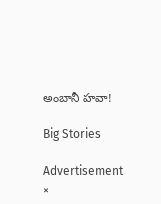అంబానీ హవా!

Big Stories

Advertisement
×